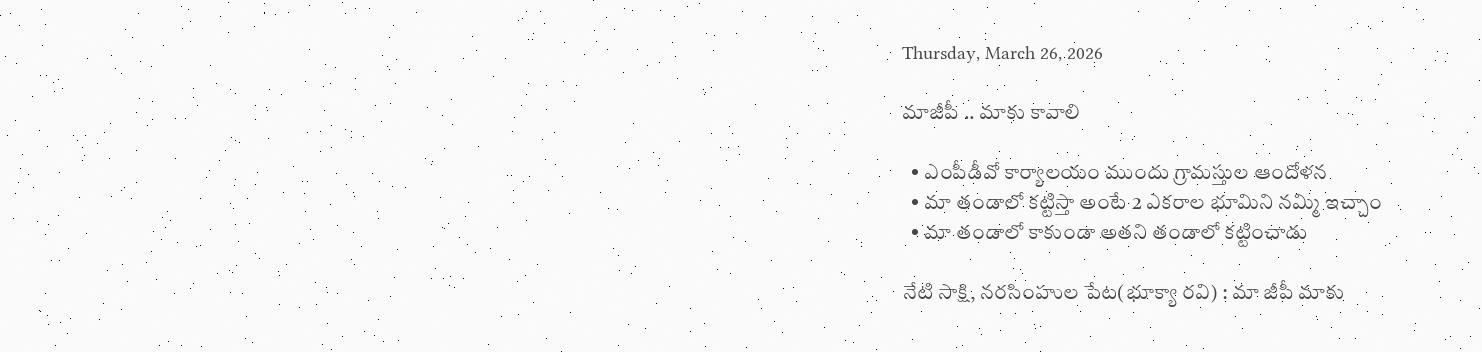Thursday, March 26, 2026

మాజీపీ .. మాకు కావాలి

  • ఎంపీడీవో కార్యాలయం ముందు గ్రామస్తుల ఆందోళన
  • మా తండాలో కట్టిస్తా అంటే 2 ఎకరాల భూమిని నమ్మి ఇచ్చాం
  • మా తండాలో కాకుండా అతని తండాలో కట్టించాడు

నేటి సాక్షి, నరసింహుల పేట(భూక్యా రవి) : మా జీపీ మాకు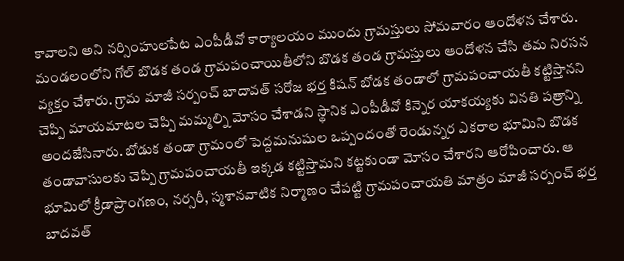కావాలని అని నర్సింహులపేట ఎంపీడీవో కార్యాలయం ముందు గ్రామస్తులు సోమవారం ఆందోళన చేశారు. మండలంలోని గోల్ బొడక తండ గ్రామపంచాయితీలోని బొడక తండ గ్రామస్తులు ఆందోళన చేసి తమ నిరసన వ్యక్తం చేశారు. గ్రామ మాజీ సర్పంచ్ బాదావత్ సరోజ భర్త కిషన్ బోడక తండాలో గ్రామపంచాయతీ కట్టిస్తానని చెప్పి మాయమాటల చెప్పి మమ్మల్ని మోసం చేశాడని స్థానిక ఎంపీడీవో కిన్నెర యాకయ్యకు వినతి పత్రాన్ని అందజేసినారు. బోడుక తండా గ్రామంలో పెద్దమనుషుల ఒప్పందంతో రెండున్నర ఎకరాల భూమిని బొడక తండావాసులకు చెప్పి గ్రామపంచాయతీ ఇక్కడ కట్టిస్తామని కట్టకుండా మోసం చేశారని ఆరోపించారు. ఆ భూమిలో క్రీడాప్రాంగణం, నర్సరీ, స్మశానవాటిక నిర్మాణం చేపట్టి గ్రామపంచాయతి మాత్రం మాజీ సర్పంచ్ భర్త బాదవత్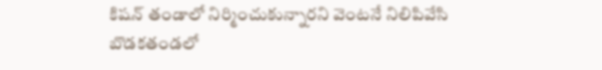కిషన్ తండాలో నిర్మించుకున్నారని వెంటనే నిలిపివేసి బొడకతండలో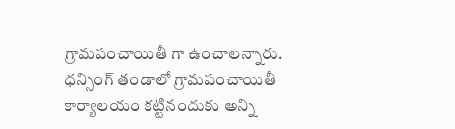గ్రామపంచాయితీ గా ఉంచాలన్నారు. ధన్సింగ్ తండాలో గ్రామపంచాయితీ కార్యాలయం కట్టినందుకు అన్ని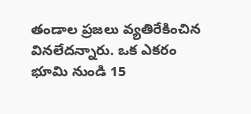తండాల ప్రజలు వ్యతిరేకించిన వినలేదన్నారు. ఒక ఎకరం భూమి నుండి 15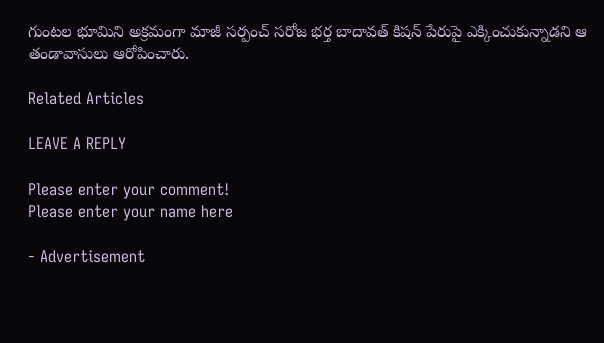గుంటల భూమిని అక్రమంగా మాజీ సర్పంచ్ సరోజ భర్త బాదావత్ కిషన్ పేరుపై ఎక్కించుకున్నాడని ఆ తండావాసులు ఆరోపించారు.

Related Articles

LEAVE A REPLY

Please enter your comment!
Please enter your name here

- Advertisement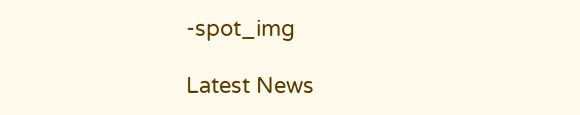-spot_img

Latest News